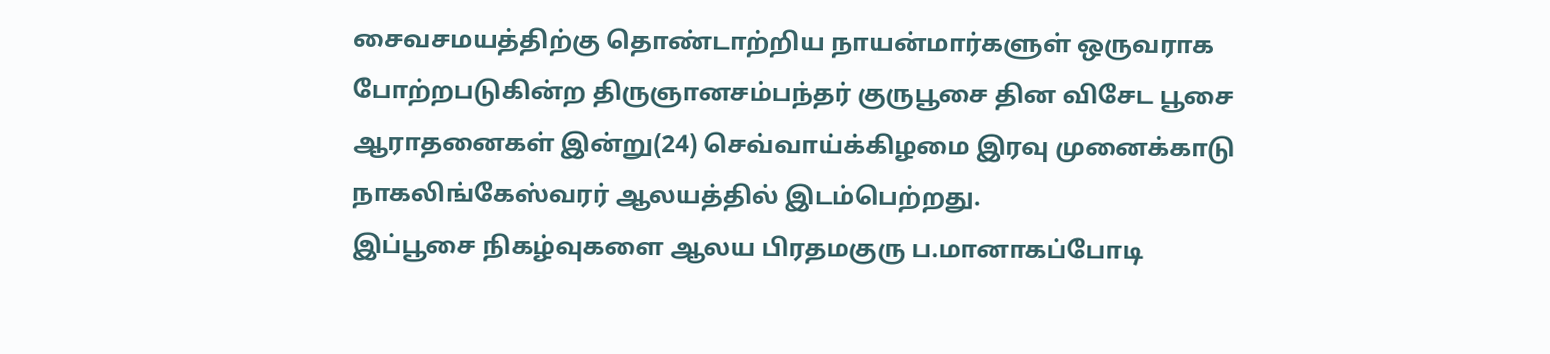சைவசமயத்திற்கு தொண்டாற்றிய நாயன்மார்களுள் ஒருவராக போற்றபடுகின்ற திருஞானசம்பந்தர் குருபூசை தின விசேட பூசை ஆராதனைகள் இன்று(24) செவ்வாய்க்கிழமை இரவு முனைக்காடு நாகலிங்கேஸ்வரர் ஆலயத்தில் இடம்பெற்றது.
இப்பூசை நிகழ்வுகளை ஆலய பிரதமகுரு ப.மானாகப்போடி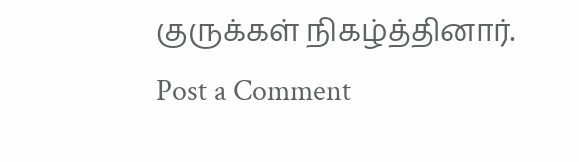குருக்கள் நிகழ்த்தினார்.
Post a Comment